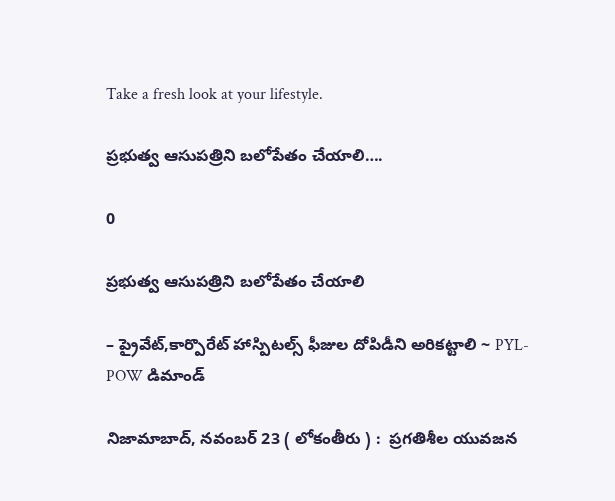Take a fresh look at your lifestyle.

ప్రభుత్వ ఆసుపత్రిని బలోపేతం చేయాలి….

0

ప్రభుత్వ ఆసుపత్రిని బలోపేతం చేయాలి

– ప్రైవేట్,కార్పొరేట్ హాస్పిటల్స్ ఫీజుల దోపిడీని అరికట్టాలి ~ PYL- POW డిమాండ్

నిజామాబాద్, నవంబర్ 23 ( లోకంతీరు ) :  ప్రగతిశీల యువజన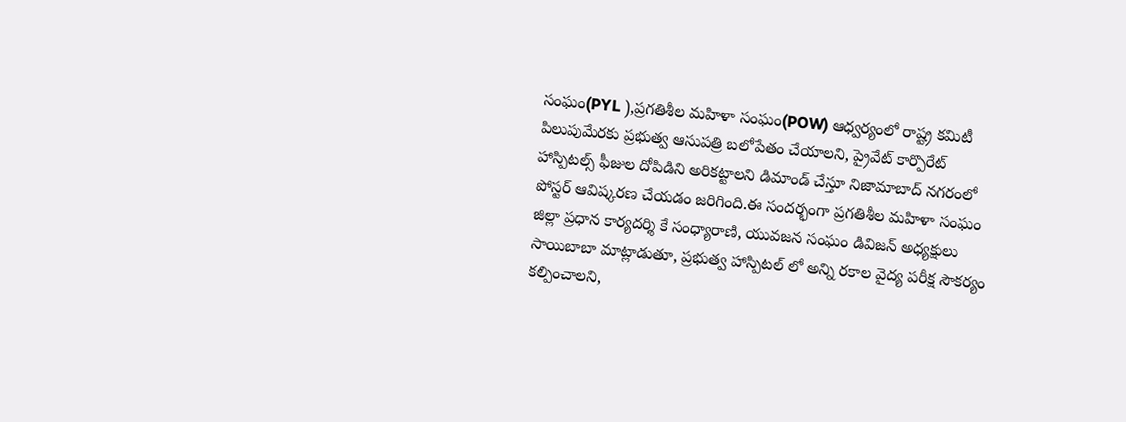సంఘం(PYL ),ప్రగతిశీల మహిళా సంఘం(POW) ఆధ్వర్యంలో రాష్ట్ర కమిటీ పిలుపుమేరకు ప్రభుత్వ ఆసుపత్రి బలోపేతం చేయాలని, ప్రైవేట్ కార్పొరేట్ హాస్పిటల్స్ ఫీజుల దోపిడిని అరికట్టాలని డిమాండ్ చేస్తూ నిజామాబాద్ నగరంలో పోస్టర్ ఆవిష్కరణ చేయడం జరిగింది.ఈ సందర్భంగా ప్రగతిశీల మహిళా సంఘం జిల్లా ప్రధాన కార్యదర్శి కే సంధ్యారాణి, యువజన సంఘం డివిజన్ అధ్యక్షులు సాయిబాబా మాట్లాడుతూ, ప్రభుత్వ హాస్పిటల్ లో అన్ని రకాల వైద్య పరీక్ష సౌకర్యం కల్పించాలని,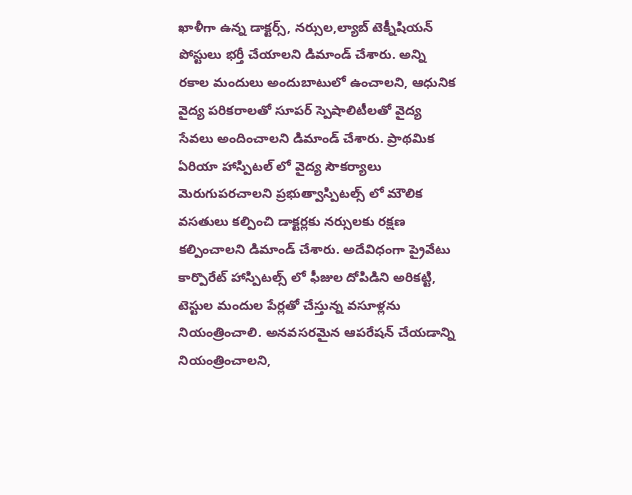ఖాళీగా ఉన్న డాక్టర్స్, నర్సుల,ల్యాబ్ టెక్నీషియన్ పోస్టులు భర్తీ చేయాలని డిమాండ్ చేశారు. అన్ని రకాల మందులు అందుబాటులో ఉంచాలని, ఆధునిక వైద్య పరికరాలతో సూపర్ స్పెషాలిటీలతో వైద్య సేవలు అందించాలని డిమాండ్ చేశారు. ప్రాథమిక ఏరియా హాస్పిటల్ లో వైద్య సౌకర్యాలు మెరుగుపరచాలని ప్రభుత్వాస్పిటల్స్ లో మౌలిక వసతులు కల్పించి డాక్టర్లకు నర్సులకు రక్షణ కల్పించాలని డిమాండ్ చేశారు. అదేవిధంగా ప్రైవేటు కార్పొరేట్ హాస్పిటల్స్ లో ఫీజుల దోపిడిని అరికట్టి, టెస్టుల మందుల పేర్లతో చేస్తున్న వసూళ్లను నియంత్రించాలి. అనవసరమైన ఆపరేషన్ చేయడాన్ని నియంత్రించాలని,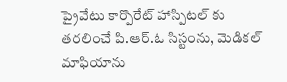ప్రైవేటు కార్పొరేట్ హాస్పిటల్ కు తరలించే పి.ఆర్.ఓ సిస్టంను, మెడికల్ మాఫియాను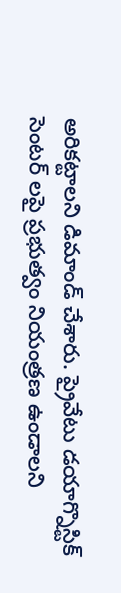అరికట్టాలని డిమాండ్ చేశారు. ప్రైవేటు డయాగ్నొస్టిక్ సెంటర్ లపై ప్రభుత్వం నియంత్రణ ఉండాలని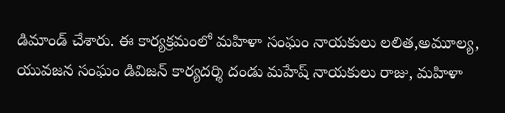డిమాండ్ చేశారు. ఈ కార్యక్రమంలో మహిళా సంఘం నాయకులు లలిత,అమూల్య, యువజన సంఘం డివిజన్ కార్యదర్శి దండు మహేష్ నాయకులు రాజు, మహిళా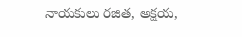నాయకులు రజిత, అక్షయ,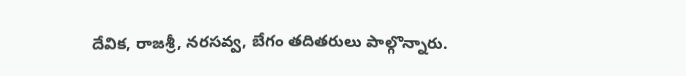దేవిక, రాజశ్రీ, నరసవ్వ, బేగం తదితరులు పాల్గొన్నారు.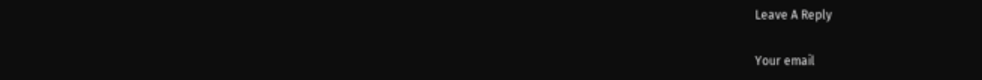Leave A Reply

Your email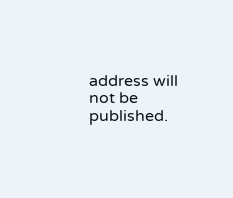address will not be published.